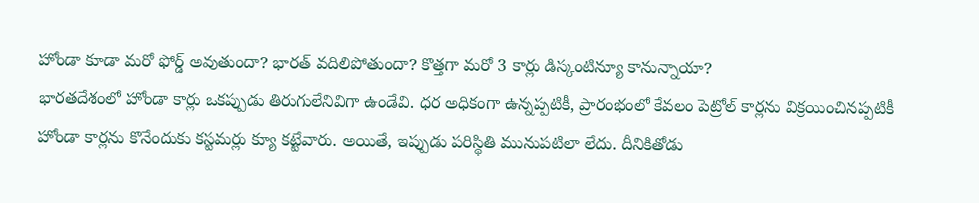హోండా కూడా మరో ఫోర్డ్ అవుతుందా? భారత్ వదిలిపోతుందా? కొత్తగా మరో 3 కార్లు డిస్కంటిన్యూ కానున్నాయా?
భారతదేశంలో హోండా కార్లు ఒకప్పుడు తిరుగులేనివిగా ఉండేవి. ధర అధికంగా ఉన్నప్పటికీ, ప్రారంభంలో కేవలం పెట్రోల్ కార్లను విక్రయించినప్పటికీ హోండా కార్లను కొనేందుకు కస్టమర్లు క్యూ కట్టేవారు. అయితే, ఇప్పుడు పరిస్థితి మునుపటిలా లేదు. దీనికితోడు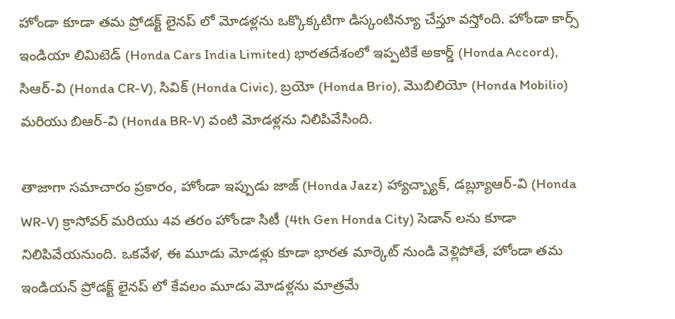హోండా కూడా తమ ప్రోడక్ట్ లైనప్ లో మోడళ్లను ఒక్కొక్కటిగా డిస్కంటిన్యూ చేస్తూ వస్తోంది. హోండా కార్స్ ఇండియా లిమిటెడ్ (Honda Cars India Limited) భారతదేశంలో ఇప్పటికే అకార్డ్ (Honda Accord), సిఆర్-వి (Honda CR-V), సివిక్ (Honda Civic), బ్రయో (Honda Brio), మొబిలియో (Honda Mobilio) మరియు బిఆర్-వి (Honda BR-V) వంటి మోడళ్లను నిలిపివేసింది.

తాజాగా సమాచారం ప్రకారం, హోండా ఇప్పుడు జాజ్ (Honda Jazz) హ్యాచ్బ్యాక్, డబ్ల్యూఆర్-వి (Honda WR-V) క్రాసోవర్ మరియు 4వ తరం హోండా సిటీ (4th Gen Honda City) సెడాన్ లను కూడా నిలిపివేయనుంది. ఒకవేళ, ఈ మూడు మోడళ్లు కూడా భారత మార్కెట్ నుండి వెళ్లిపోతే, హోండా తమ ఇండియన్ ప్రోడక్ట్ లైనప్ లో కేవలం మూడు మోడళ్లను మాత్రమే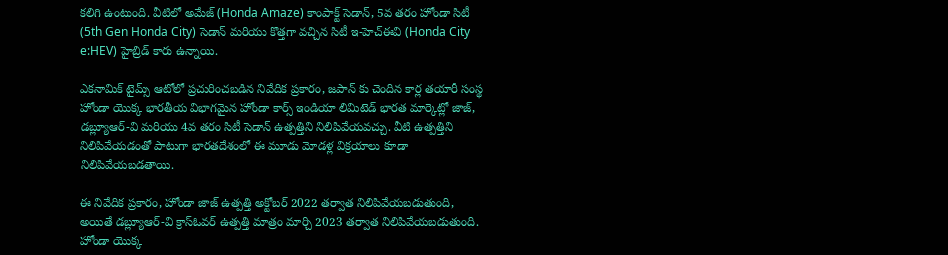కలిగి ఉంటుంది. వీటిలో అమేజ్ (Honda Amaze) కాంపాక్ట్ సెడాన్, 5వ తరం హోండా సిటీ (5th Gen Honda City) సెడాన్ మరియు కొత్తగా వచ్చిన సిటీ ఇ-హెచ్ఈవి (Honda City e:HEV) హైబ్రిడ్ కారు ఉన్నాయి.

ఎకనామిక్ టైమ్స్ ఆటోలో ప్రచురించబడిన నివేదిక ప్రకారం, జపాన్ కు చెందిన కార్ల తయారీ సంస్థ హోండా యొక్క భారతీయ విభాగమైన హోండా కార్స్ ఇండియా లిమిటెడ్ భారత మార్కెట్లో జాజ్, డబ్ల్యూఆర్-వి మరియు 4వ తరం సిటీ సెడాన్ ఉత్పత్తిని నిలిపివేయవచ్చు. వీటి ఉత్పత్తిని నిలిపివేయడంతో పాటుగా భారతదేశంలో ఈ మూడు మోడళ్ల విక్రయాలు కూడా నిలిపివేయబడతాయి.

ఈ నివేదిక ప్రకారం, హోండా జాజ్ ఉత్పత్తి అక్టోబర్ 2022 తర్వాత నిలిపివేయబడుతుంది, అయితే డబ్ల్యూఆర్-వి క్రాస్ఓవర్ ఉత్పత్తి మాత్రం మార్చి 2023 తర్వాత నిలిపివేయబడుతుంది. హోండా యొక్క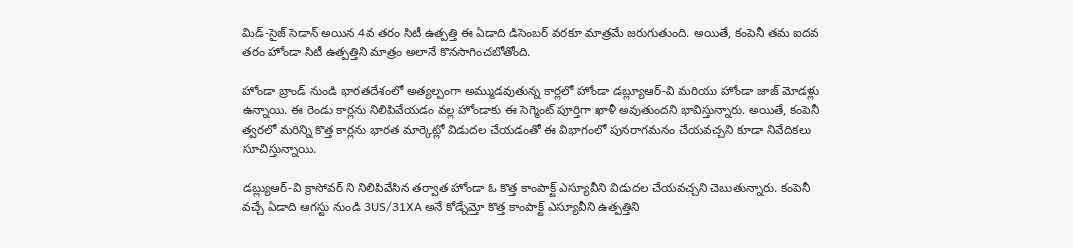మిడ్-సైజ్ సెడాన్ అయిన 4వ తరం సిటీ ఉత్పత్తి ఈ ఏడాది డిసెంబర్ వరకూ మాత్రమే జరుగుతుంది. అయితే, కంపెనీ తమ ఐదవ తరం హోండా సిటీ ఉత్పత్తిని మాత్రం అలానే కొనసాగించబోతోంది.

హోండా బ్రాండ్ నుండి భారతదేశంలో అత్యల్పంగా అమ్ముడవుతున్న కార్లలో హోండా డబ్ల్యూఆర్-వి మరియు హోండా జాజ్ మోడళ్లు ఉన్నాయి. ఈ రెండు కార్లను నిలిపివేయడం వల్ల హోండాకు ఈ సెగ్మెంట్ పూర్తిగా ఖాళీ అవుతుందని భావిస్తున్నారు. అయితే, కంపెనీ త్వరలో మరిన్ని కొత్త కార్లను భారత మార్కెట్లో విడుదల చేయడంతో ఈ విభాగంలో పునరాగమనం చేయవచ్చని కూడా నివేదికలు సూచిస్తున్నాయి.

డబ్ల్యుఆర్-వి క్రాసోవర్ ని నిలిపివేసిన తర్వాత హోండా ఓ కొత్త కాంపాక్ట్ ఎస్యూవీని విడుదల చేయవచ్చని చెబుతున్నారు. కంపెనీ వచ్చే ఏడాది ఆగస్టు నుండి 3US/31XA అనే కోడ్నేమ్తో కొత్త కాంపాక్ట్ ఎస్యూవీని ఉత్పత్తిని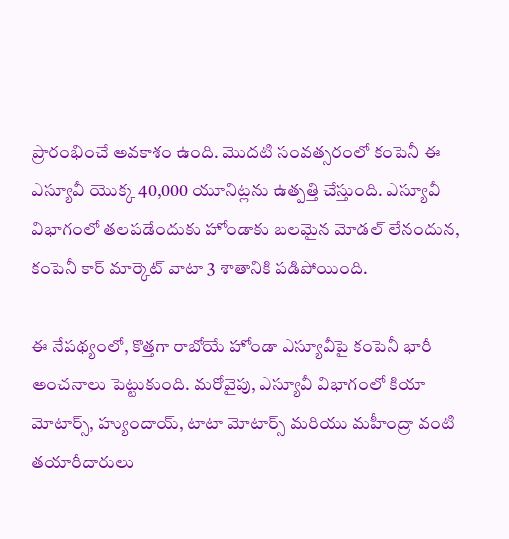ప్రారంభించే అవకాశం ఉంది. మొదటి సంవత్సరంలో కంపెనీ ఈ ఎస్యూవీ యొక్క 40,000 యూనిట్లను ఉత్పత్తి చేస్తుంది. ఎస్యూవీ విభాగంలో తలపడేందుకు హోండాకు బలమైన మోడల్ లేనందున, కంపెనీ కార్ మార్కెట్ వాటా 3 శాతానికి పడిపోయింది.

ఈ నేపథ్యంలో, కొత్తగా రాబోయే హోండా ఎస్యూవీపై కంపెనీ భారీ అంచనాలు పెట్టుకుంది. మరోవైపు, ఎస్యూవీ విభాగంలో కియా మోటార్స్, హ్యుందాయ్, టాటా మోటార్స్ మరియు మహీంద్రా వంటి తయారీదారులు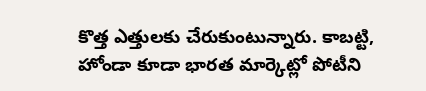కొత్త ఎత్తులకు చేరుకుంటున్నారు. కాబట్టి, హోండా కూడా భారత మార్కెట్లో పోటీని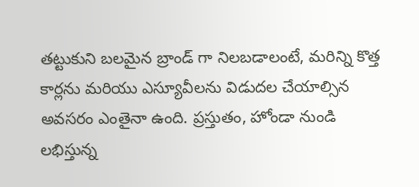తట్టుకుని బలమైన బ్రాండ్ గా నిలబడాలంటే, మరిన్ని కొత్త కార్లను మరియు ఎస్యూవీలను విడుదల చేయాల్సిన అవసరం ఎంతైనా ఉంది. ప్రస్తుతం, హోండా నుండి లభిస్తున్న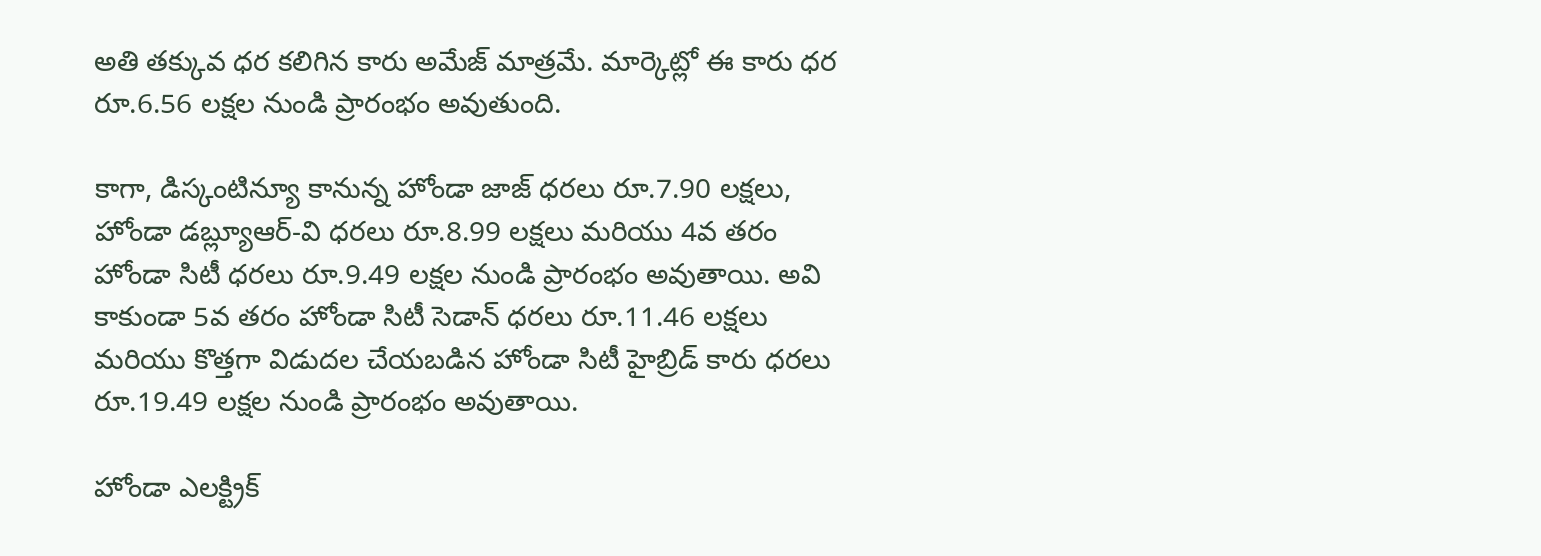అతి తక్కువ ధర కలిగిన కారు అమేజ్ మాత్రమే. మార్కెట్లో ఈ కారు ధర రూ.6.56 లక్షల నుండి ప్రారంభం అవుతుంది.

కాగా, డిస్కంటిన్యూ కానున్న హోండా జాజ్ ధరలు రూ.7.90 లక్షలు, హోండా డబ్ల్యూఆర్-వి ధరలు రూ.8.99 లక్షలు మరియు 4వ తరం హోండా సిటీ ధరలు రూ.9.49 లక్షల నుండి ప్రారంభం అవుతాయి. అవి కాకుండా 5వ తరం హోండా సిటీ సెడాన్ ధరలు రూ.11.46 లక్షలు మరియు కొత్తగా విడుదల చేయబడిన హోండా సిటీ హైబ్రిడ్ కారు ధరలు రూ.19.49 లక్షల నుండి ప్రారంభం అవుతాయి.

హోండా ఎలక్ట్రిక్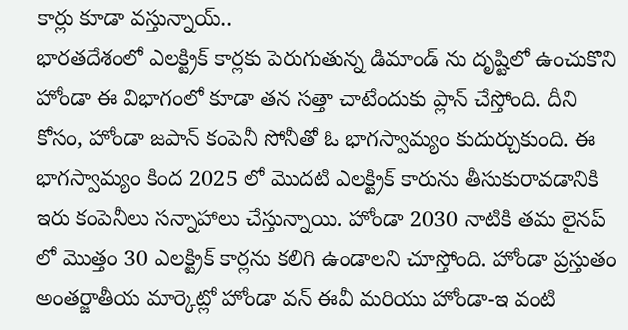కార్లు కూడా వస్తున్నాయ్..
భారతదేశంలో ఎలక్ట్రిక్ కార్లకు పెరుగుతున్న డిమాండ్ ను దృష్టిలో ఉంచుకొని హోండా ఈ విభాగంలో కూడా తన సత్తా చాటేందుకు ప్లాన్ చేస్తోంది. దీని కోసం, హోండా జపాన్ కంపెనీ సోనీతో ఓ భాగస్వామ్యం కుదుర్చుకుంది. ఈ భాగస్వామ్యం కింద 2025 లో మొదటి ఎలక్ట్రిక్ కారును తీసుకురావడానికి ఇరు కంపెనీలు సన్నాహాలు చేస్తున్నాయి. హోండా 2030 నాటికి తమ లైనప్ లో మొత్తం 30 ఎలక్ట్రిక్ కార్లను కలిగి ఉండాలని చూస్తోంది. హోండా ప్రస్తుతం అంతర్జాతీయ మార్కెట్లో హోండా వన్ ఈవీ మరియు హోండా-ఇ వంటి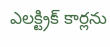ఎలక్ట్రిక్ కార్లను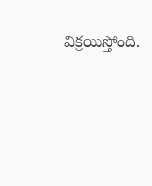విక్రయిస్తోంది.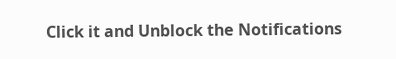Click it and Unblock the Notifications